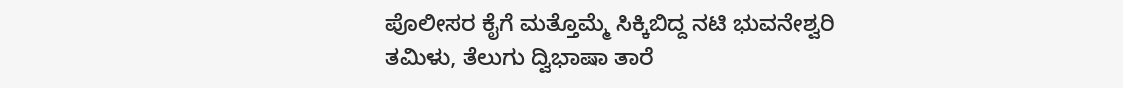ಪೊಲೀಸರ ಕೈಗೆ ಮತ್ತೊಮ್ಮೆ ಸಿಕ್ಕಿಬಿದ್ದ ನಟಿ ಭುವನೇಶ್ವರಿ
ತಮಿಳು, ತೆಲುಗು ದ್ವಿಭಾಷಾ ತಾರೆ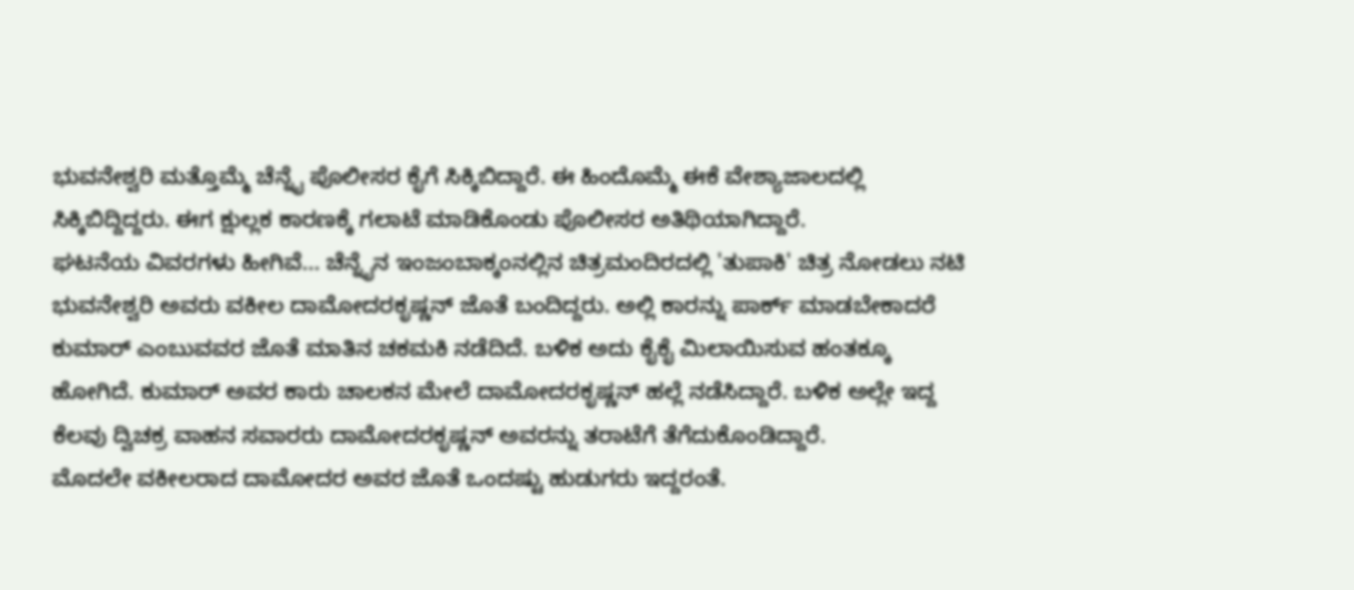ಭುವನೇಶ್ವರಿ ಮತ್ತೊಮ್ಮೆ ಚೆನ್ನೈ ಪೊಲೀಸರ ಕೈಗೆ ಸಿಕ್ಕಿಬಿದ್ದಾರೆ. ಈ ಹಿಂದೊಮ್ಮೆ ಈಕೆ ವೇಶ್ಯಾಜಾಲದಲ್ಲಿ ಸಿಕ್ಕಿಬಿದ್ದಿದ್ದರು. ಈಗ ಕ್ಷುಲ್ಲಕ ಕಾರಣಕ್ಕೆ ಗಲಾಟೆ ಮಾಡಿಕೊಂಡು ಪೊಲೀಸರ ಅತಿಥಿಯಾಗಿದ್ದಾರೆ.
ಘಟನೆಯ ವಿವರಗಳು ಹೀಗಿವೆ... ಚೆನ್ನೈನ ಇಂಜಂಬಾಕ್ಕಂನಲ್ಲಿನ ಚಿತ್ರಮಂದಿರದಲ್ಲಿ 'ತುಪಾಕಿ' ಚಿತ್ರ ನೋಡಲು ನಟಿ ಭುವನೇಶ್ವರಿ ಅವರು ವಕೀಲ ದಾಮೋದರಕೃಷ್ಣನ್ ಜೊತೆ ಬಂದಿದ್ದರು. ಅಲ್ಲಿ ಕಾರನ್ನು ಪಾರ್ಕ್ ಮಾಡಬೇಕಾದರೆ ಕುಮಾರ್ ಎಂಬುವವರ ಜೊತೆ ಮಾತಿನ ಚಕಮಕಿ ನಡೆದಿದೆ. ಬಳಿಕ ಅದು ಕೈಕೈ ಮಿಲಾಯಿಸುವ ಹಂತಕ್ಕೂ ಹೋಗಿದೆ. ಕುಮಾರ್ ಅವರ ಕಾರು ಚಾಲಕನ ಮೇಲೆ ದಾಮೋದರಕೃಷ್ಣನ್ ಹಲ್ಲೆ ನಡೆಸಿದ್ದಾರೆ. ಬಳಿಕ ಅಲ್ಲೇ ಇದ್ದ ಕೆಲವು ದ್ವಿಚಕ್ರ ವಾಹನ ಸವಾರರು ದಾಮೋದರಕೃಷ್ಣನ್ ಅವರನ್ನು ತರಾಟೆಗೆ ತೆಗೆದುಕೊಂಡಿದ್ದಾರೆ.
ಮೊದಲೇ ವಕೀಲರಾದ ದಾಮೋದರ ಅವರ ಜೊತೆ ಒಂದಷ್ಟು ಹುಡುಗರು ಇದ್ದರಂತೆ.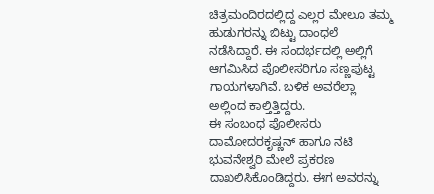ಚಿತ್ರಮಂದಿರದಲ್ಲಿದ್ದ ಎಲ್ಲರ ಮೇಲೂ ತಮ್ಮ ಹುಡುಗರನ್ನು ಬಿಟ್ಟು ದಾಂಧಲೆ ನಡೆಸಿದ್ದಾರೆ. ಈ ಸಂದರ್ಭದಲ್ಲಿ ಅಲ್ಲಿಗೆ ಆಗಮಿಸಿದ ಪೊಲೀಸರಿಗೂ ಸಣ್ಣಪುಟ್ಟ ಗಾಯಗಳಾಗಿವೆ. ಬಳಿಕ ಅವರೆಲ್ಲಾ ಅಲ್ಲಿಂದ ಕಾಲ್ತಿತ್ತಿದ್ದರು.
ಈ ಸಂಬಂಧ ಪೊಲೀಸರು ದಾಮೋದರಕೃಷ್ಣನ್ ಹಾಗೂ ನಟಿ ಭುವನೇಶ್ವರಿ ಮೇಲೆ ಪ್ರಕರಣ ದಾಖಲಿಸಿಕೊಂಡಿದ್ದರು. ಈಗ ಅವರನ್ನು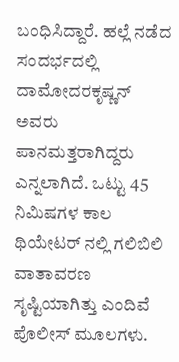ಬಂಧಿಸಿದ್ದಾರೆ. ಹಲ್ಲೆ ನಡೆದ ಸಂದರ್ಭದಲ್ಲಿ ದಾಮೋದರಕೃಷ್ಣನ್ ಅವರು ಪಾನಮತ್ತರಾಗಿದ್ದರು ಎನ್ನಲಾಗಿದೆ. ಒಟ್ಟು 45 ನಿಮಿಷಗಳ ಕಾಲ ಥಿಯೇಟರ್ ನಲ್ಲಿ ಗಲಿಬಿಲಿ ವಾತಾವರಣ ಸೃಷ್ಟಿಯಾಗಿತ್ತು ಎಂದಿವೆ ಪೊಲೀಸ್ ಮೂಲಗಳು.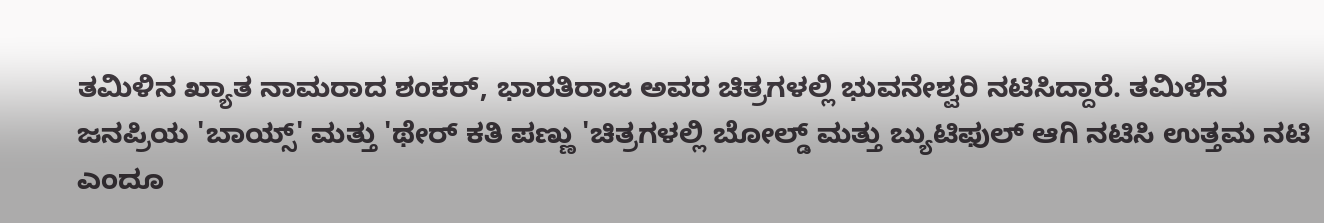ತಮಿಳಿನ ಖ್ಯಾತ ನಾಮರಾದ ಶಂಕರ್, ಭಾರತಿರಾಜ ಅವರ ಚಿತ್ರಗಳಲ್ಲಿ ಭುವನೇಶ್ವರಿ ನಟಿಸಿದ್ದಾರೆ. ತಮಿಳಿನ ಜನಪ್ರಿಯ 'ಬಾಯ್ಸ್' ಮತ್ತು 'ಥೇರ್ ಕತಿ ಪಣ್ಣು 'ಚಿತ್ರಗಳಲ್ಲಿ ಬೋಲ್ಡ್ ಮತ್ತು ಬ್ಯುಟಿಫುಲ್ ಆಗಿ ನಟಿಸಿ ಉತ್ತಮ ನಟಿ ಎಂದೂ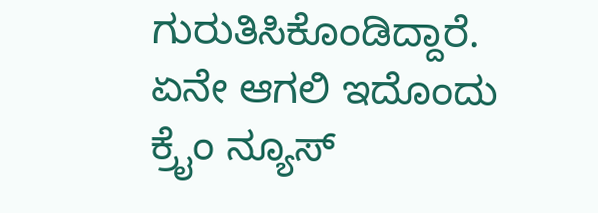ಗುರುತಿಸಿಕೊಂಡಿದ್ದಾರೆ. ಏನೇ ಆಗಲಿ ಇದೊಂದು ಕ್ರೈಂ ನ್ಯೂಸ್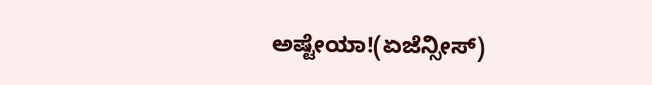ಅಷ್ಟೇಯಾ!(ಏಜೆನ್ಸೀಸ್)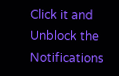Click it and Unblock the Notifications